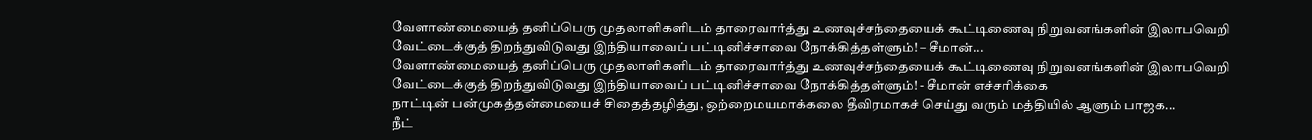வேளாண்மையைத் தனிப்பெரு முதலாளிகளிடம் தாரைவார்த்து உணவுச்சந்தையைக் கூட்டிணைவு நிறுவனங்களின் இலாபவெறி வேட்டைக்குத் திறந்துவிடுவது இந்தியாவைப் பட்டினிச்சாவை நோக்கித்தள்ளும்! – சீமான்...
வேளாண்மையைத் தனிப்பெரு முதலாளிகளிடம் தாரைவார்த்து உணவுச்சந்தையைக் கூட்டிணைவு நிறுவனங்களின் இலாபவெறி வேட்டைக்குத் திறந்துவிடுவது இந்தியாவைப் பட்டினிச்சாவை நோக்கித்தள்ளும்! - சீமான் எச்சரிக்கை
நாட்டின் பன்முகத்தன்மையைச் சிதைத்தழித்து, ஒற்றைமயமாக்கலை தீவிரமாகச் செய்து வரும் மத்தியில் ஆளும் பாஜக...
நீட்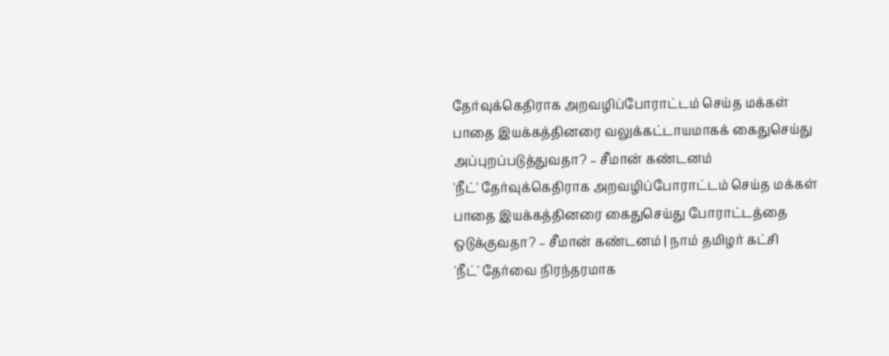தேர்வுக்கெதிராக அறவழிப்போராட்டம் செய்த மக்கள் பாதை இயக்கத்தினரை வலுக்கட்டாயமாகக் கைதுசெய்து அப்புறப்படுத்துவதா? – சீமான் கண்டனம்
'நீட்' தேர்வுக்கெதிராக அறவழிப்போராட்டம் செய்த மக்கள் பாதை இயக்கத்தினரை கைதுசெய்து போராட்டத்தை ஒடுக்குவதா? – சீமான் கண்டனம் | நாம் தமிழர் கட்சி
'நீட்' தேர்வை நிரந்தரமாக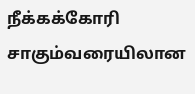நீக்கக்கோரி சாகும்வரையிலான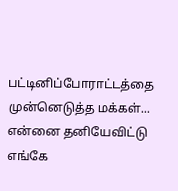பட்டினிப்போராட்டத்தை முன்னெடுத்த மக்கள்...
என்னை தனியேவிட்டு எங்கே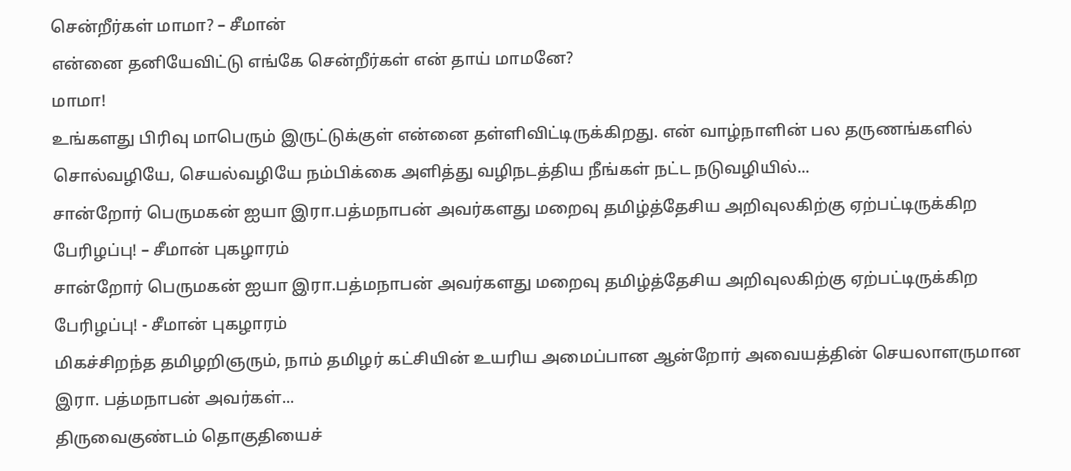சென்றீர்கள் மாமா? – சீமான்
என்னை தனியேவிட்டு எங்கே சென்றீர்கள் என் தாய் மாமனே?
மாமா!
உங்களது பிரிவு மாபெரும் இருட்டுக்குள் என்னை தள்ளிவிட்டிருக்கிறது. என் வாழ்நாளின் பல தருணங்களில் சொல்வழியே, செயல்வழியே நம்பிக்கை அளித்து வழிநடத்திய நீங்கள் நட்ட நடுவழியில்...
சான்றோர் பெருமகன் ஐயா இரா.பத்மநாபன் அவர்களது மறைவு தமிழ்த்தேசிய அறிவுலகிற்கு ஏற்பட்டிருக்கிற பேரிழப்பு! – சீமான் புகழாரம்
சான்றோர் பெருமகன் ஐயா இரா.பத்மநாபன் அவர்களது மறைவு தமிழ்த்தேசிய அறிவுலகிற்கு ஏற்பட்டிருக்கிற பேரிழப்பு! - சீமான் புகழாரம்
மிகச்சிறந்த தமிழறிஞரும், நாம் தமிழர் கட்சியின் உயரிய அமைப்பான ஆன்றோர் அவையத்தின் செயலாளருமான
இரா. பத்மநாபன் அவர்கள்...
திருவைகுண்டம் தொகுதியைச்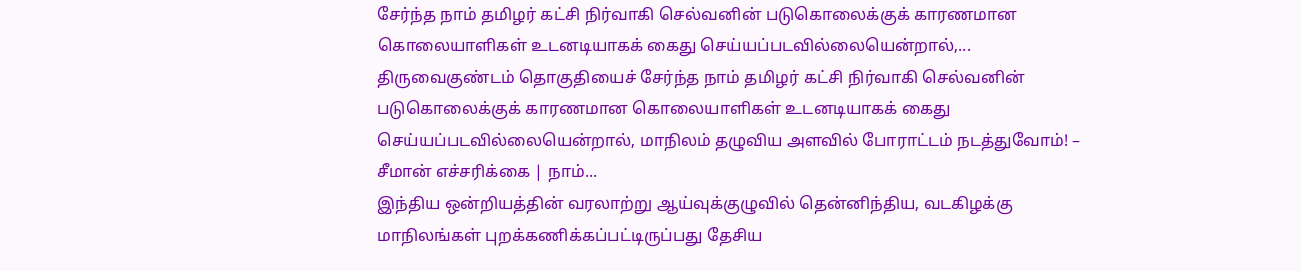சேர்ந்த நாம் தமிழர் கட்சி நிர்வாகி செல்வனின் படுகொலைக்குக் காரணமான கொலையாளிகள் உடனடியாகக் கைது செய்யப்படவில்லையென்றால்,...
திருவைகுண்டம் தொகுதியைச் சேர்ந்த நாம் தமிழர் கட்சி நிர்வாகி செல்வனின் படுகொலைக்குக் காரணமான கொலையாளிகள் உடனடியாகக் கைது செய்யப்படவில்லையென்றால், மாநிலம் தழுவிய அளவில் போராட்டம் நடத்துவோம்! – சீமான் எச்சரிக்கை | நாம்...
இந்திய ஒன்றியத்தின் வரலாற்று ஆய்வுக்குழுவில் தென்னிந்திய, வடகிழக்கு மாநிலங்கள் புறக்கணிக்கப்பட்டிருப்பது தேசிய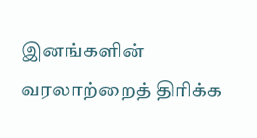இனங்களின் வரலாற்றைத் திரிக்க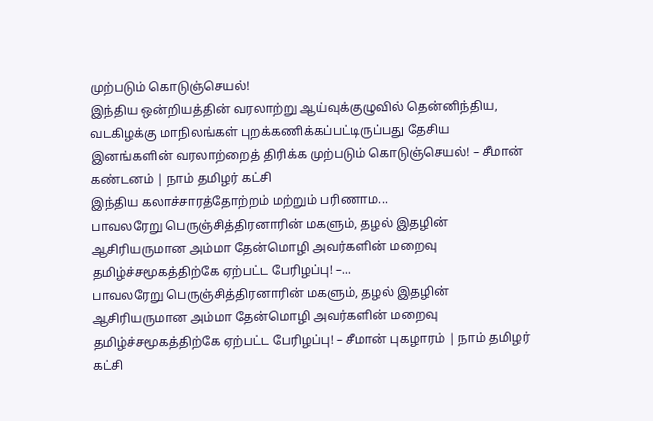முற்படும் கொடுஞ்செயல்!
இந்திய ஒன்றியத்தின் வரலாற்று ஆய்வுக்குழுவில் தென்னிந்திய, வடகிழக்கு மாநிலங்கள் புறக்கணிக்கப்பட்டிருப்பது தேசிய இனங்களின் வரலாற்றைத் திரிக்க முற்படும் கொடுஞ்செயல்! – சீமான் கண்டனம் | நாம் தமிழர் கட்சி
இந்திய கலாச்சாரத்தோற்றம் மற்றும் பரிணாம...
பாவலரேறு பெருஞ்சித்திரனாரின் மகளும், தழல் இதழின் ஆசிரியருமான அம்மா தேன்மொழி அவர்களின் மறைவு தமிழ்ச்சமூகத்திற்கே ஏற்பட்ட பேரிழப்பு! –...
பாவலரேறு பெருஞ்சித்திரனாரின் மகளும், தழல் இதழின் ஆசிரியருமான அம்மா தேன்மொழி அவர்களின் மறைவு தமிழ்ச்சமூகத்திற்கே ஏற்பட்ட பேரிழப்பு! – சீமான் புகழாரம் | நாம் தமிழர் கட்சி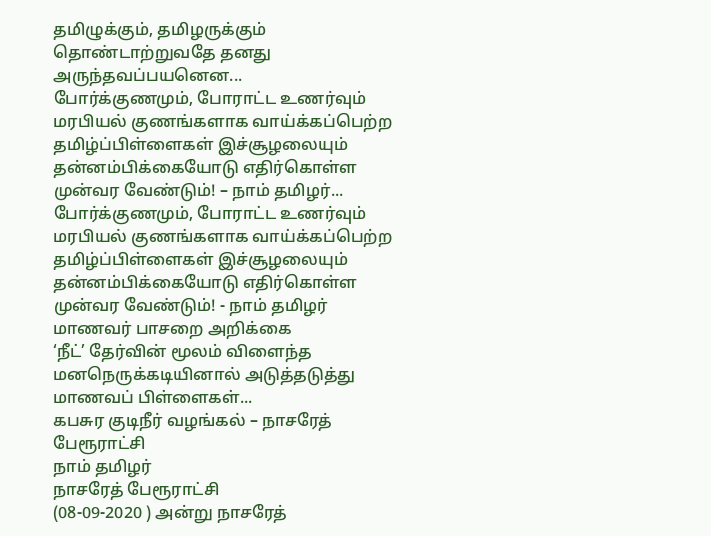தமிழுக்கும், தமிழருக்கும் தொண்டாற்றுவதே தனது அருந்தவப்பயனென...
போர்க்குணமும், போராட்ட உணர்வும் மரபியல் குணங்களாக வாய்க்கப்பெற்ற தமிழ்ப்பிள்ளைகள் இச்சூழலையும் தன்னம்பிக்கையோடு எதிர்கொள்ள முன்வர வேண்டும்! – நாம் தமிழர்...
போர்க்குணமும், போராட்ட உணர்வும் மரபியல் குணங்களாக வாய்க்கப்பெற்ற தமிழ்ப்பிள்ளைகள் இச்சூழலையும் தன்னம்பிக்கையோடு எதிர்கொள்ள முன்வர வேண்டும்! - நாம் தமிழர் மாணவர் பாசறை அறிக்கை
‘நீட்’ தேர்வின் மூலம் விளைந்த மனநெருக்கடியினால் அடுத்தடுத்து மாணவப் பிள்ளைகள்...
கபசுர குடிநீர் வழங்கல் – நாசரேத் பேரூராட்சி
நாம் தமிழர்
நாசரேத் பேரூராட்சி
(08-09-2020 ) அன்று நாசரேத்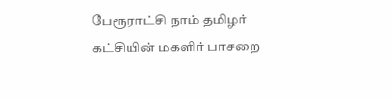பேரூராட்சி நாம் தமிழர் கட்சியின் மகளிர் பாசறை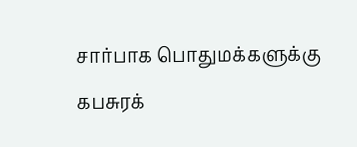சார்பாக பொதுமக்களுக்கு கபசுரக்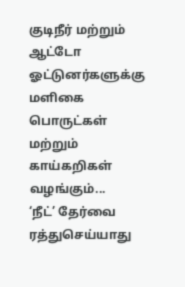குடிநீர் மற்றும் ஆட்டோ ஓட்டுனர்களுக்கு மளிகை பொருட்கள் மற்றும் காய்கறிகள் வழங்கும்...
‘நீட்’ தேர்வை ரத்துசெய்யாது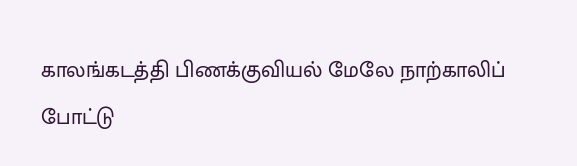காலங்கடத்தி பிணக்குவியல் மேலே நாற்காலிப் போட்டு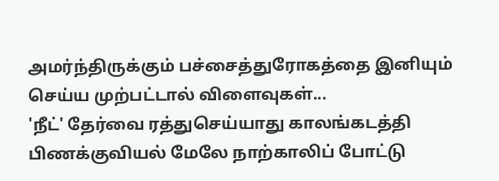அமர்ந்திருக்கும் பச்சைத்துரோகத்தை இனியும் செய்ய முற்பட்டால் விளைவுகள்...
'நீட்' தேர்வை ரத்துசெய்யாது காலங்கடத்தி பிணக்குவியல் மேலே நாற்காலிப் போட்டு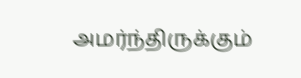அமர்ந்திருக்கும்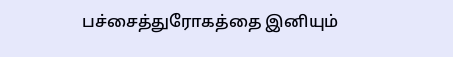பச்சைத்துரோகத்தை இனியும்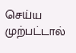செய்ய முற்பட்டால்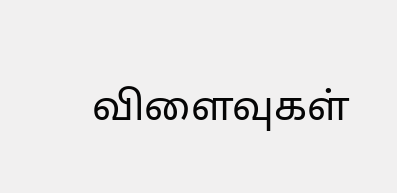விளைவுகள்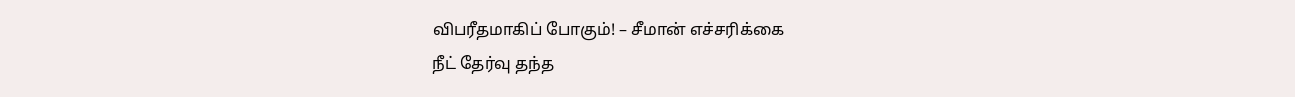விபரீதமாகிப் போகும்! – சீமான் எச்சரிக்கை
நீட் தேர்வு தந்த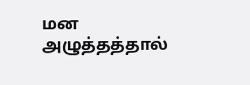மன அழுத்தத்தால்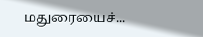மதுரையைச்...